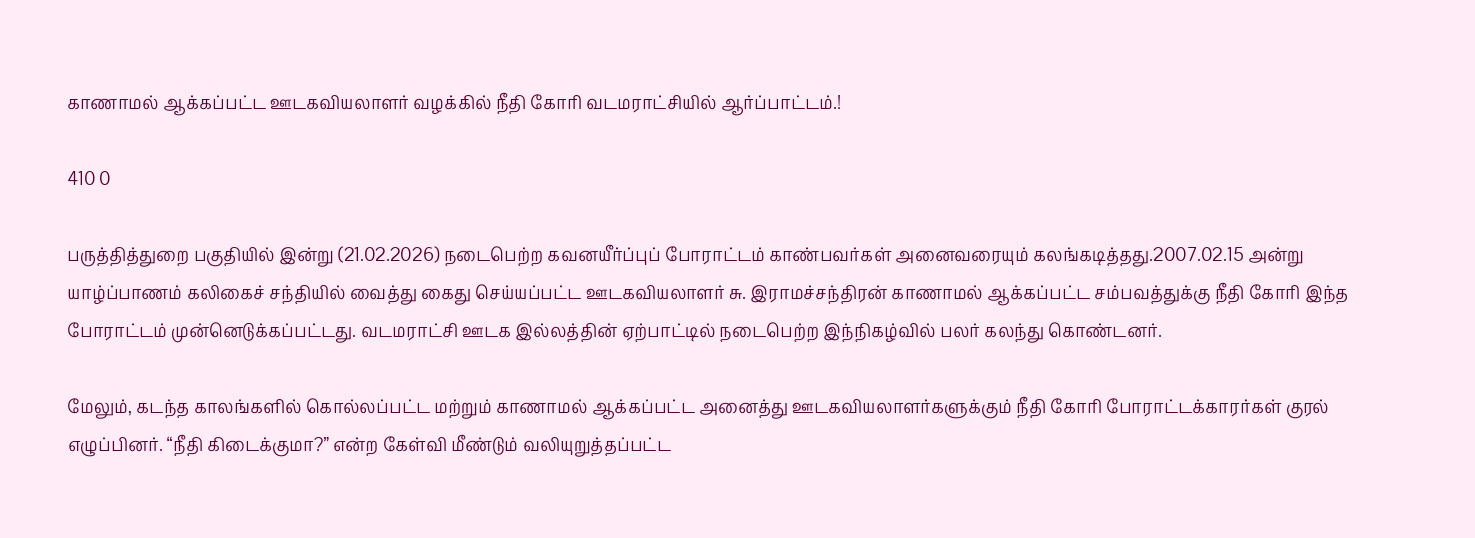காணாமல் ஆக்கப்பட்ட ஊடகவியலாளர் வழக்கில் நீதி கோரி வடமராட்சியில் ஆர்ப்பாட்டம்.!

410 0

பருத்தித்துறை பகுதியில் இன்று (21.02.2026) நடைபெற்ற கவனயீர்ப்புப் போராட்டம் காண்பவர்கள் அனைவரையும் கலங்கடித்தது.2007.02.15 அன்று யாழ்ப்பாணம் கலிகைச் சந்தியில் வைத்து கைது செய்யப்பட்ட ஊடகவியலாளர் சு. இராமச்சந்திரன் காணாமல் ஆக்கப்பட்ட சம்பவத்துக்கு நீதி கோரி இந்த போராட்டம் முன்னெடுக்கப்பட்டது. வடமராட்சி ஊடக இல்லத்தின் ஏற்பாட்டில் நடைபெற்ற இந்நிகழ்வில் பலர் கலந்து கொண்டனர்.

மேலும், கடந்த காலங்களில் கொல்லப்பட்ட மற்றும் காணாமல் ஆக்கப்பட்ட அனைத்து ஊடகவியலாளர்களுக்கும் நீதி கோரி போராட்டக்காரர்கள் குரல் எழுப்பினர். “நீதி கிடைக்குமா?” என்ற கேள்வி மீண்டும் வலியுறுத்தப்பட்ட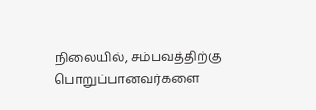நிலையில், சம்பவத்திற்கு பொறுப்பானவர்களை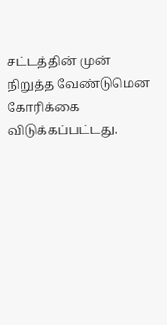சட்டத்தின் முன் நிறுத்த வேண்டுமென கோரிக்கை விடுக்கப்பட்டது.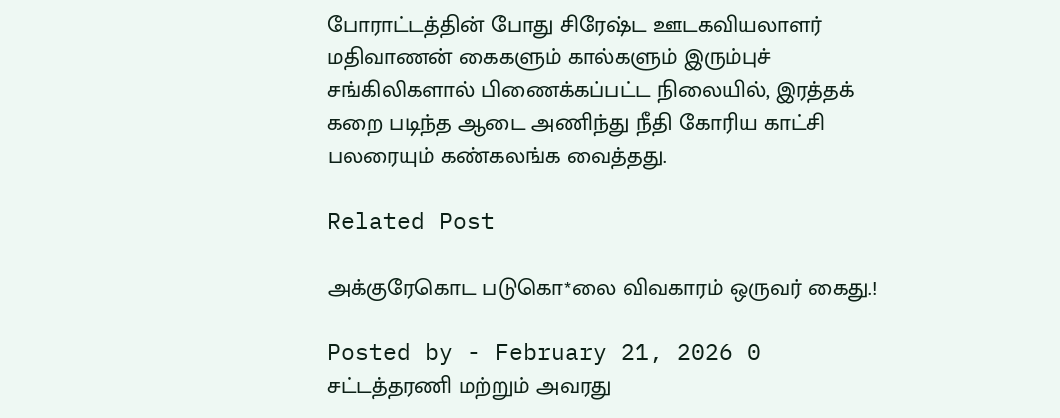போராட்டத்தின் போது சிரேஷ்ட ஊடகவியலாளர் மதிவாணன் கைகளும் கால்களும் இரும்புச் சங்கிலிகளால் பிணைக்கப்பட்ட நிலையில், இரத்தக் கறை படிந்த ஆடை அணிந்து நீதி கோரிய காட்சி பலரையும் கண்கலங்க வைத்தது.

Related Post

அக்குரேகொட படுகொ*லை விவகாரம் ஒருவர் கைது.!

Posted by - February 21, 2026 0
சட்டத்தரணி மற்றும் அவரது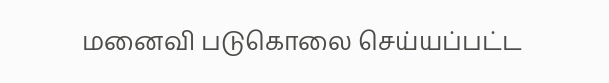மனைவி படுகொலை செய்யப்பட்ட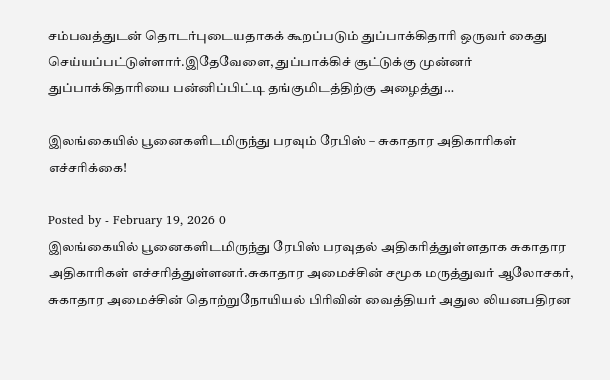சம்பவத்துடன் தொடர்புடையதாகக் கூறப்படும் துப்பாக்கிதாரி ஒருவர் கைது செய்யப்பட்டுள்ளார்.இதேவேளை, துப்பாக்கிச் சூட்டுக்கு முன்னர் துப்பாக்கிதாரியை பன்னிப்பிட்டி தங்குமிடத்திற்கு அழைத்து…

இலங்கையில் பூனைகளிடமிருந்து பரவும் ரேபிஸ் – சுகாதார அதிகாரிகள் எச்சரிக்கை!

Posted by - February 19, 2026 0
இலங்கையில் பூனைகளிடமிருந்து ரேபிஸ் பரவுதல் அதிகரித்துள்ளதாக சுகாதார அதிகாரிகள் எச்சரித்துள்ளனர்.சுகாதார அமைச்சின் சமூக மருத்துவர் ஆலோசகர், சுகாதார அமைச்சின் தொற்றுநோயியல் பிரிவின் வைத்தியர் அதுல லியனபதிரன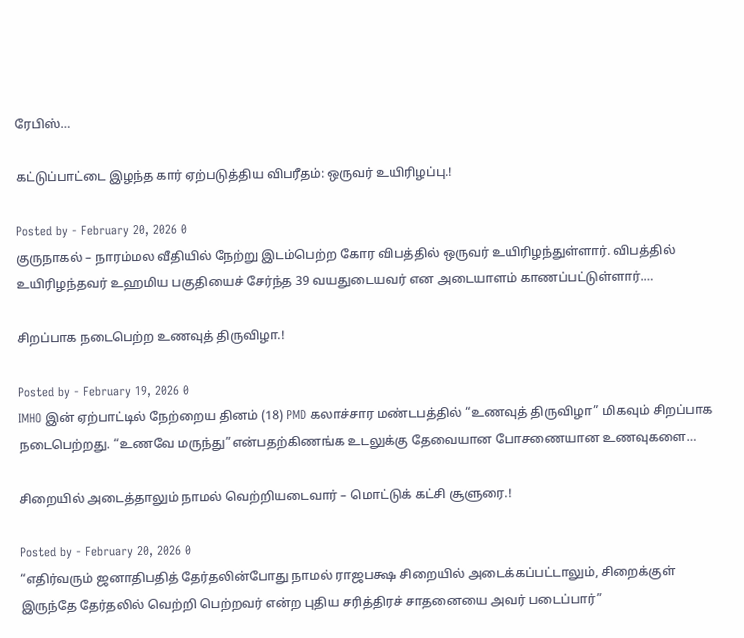ரேபிஸ்…

கட்டுப்பாட்டை இழந்த கார் ஏற்படுத்திய விபரீதம்: ஒருவர் உயிரிழப்பு.!

Posted by - February 20, 2026 0
குருநாகல் – நாரம்மல வீதியில் நேற்று இடம்பெற்ற கோர விபத்தில் ஒருவர் உயிரிழந்துள்ளார். விபத்தில் உயிரிழந்தவர் உஹமிய பகுதியைச் சேர்ந்த 39 வயதுடையவர் என அடையாளம் காணப்பட்டுள்ளார்.…

சிறப்பாக நடைபெற்ற உணவுத் திருவிழா.!

Posted by - February 19, 2026 0
IMHO இன் ஏற்பாட்டில் நேற்றைய தினம் (18) PMD கலாச்சார மண்டபத்தில் “உணவுத் திருவிழா” மிகவும் சிறப்பாக நடைபெற்றது. “உணவே மருந்து”என்பதற்கிணங்க உடலுக்கு தேவையான போசணையான உணவுகளை…

சிறையில் அடைத்தாலும் நாமல் வெற்றியடைவார் – மொட்டுக் கட்சி சூளுரை.!

Posted by - February 20, 2026 0
“எதிர்வரும் ஜனாதிபதித் தேர்தலின்போது நாமல் ராஜபக்ஷ சிறையில் அடைக்கப்பட்டாலும், சிறைக்குள் இருந்தே தேர்தலில் வெற்றி பெற்றவர் என்ற புதிய சரித்திரச் சாதனையை அவர் படைப்பார்”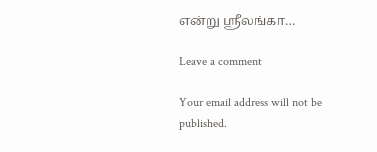என்று ஸ்ரீலங்கா…

Leave a comment

Your email address will not be published.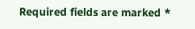Required fields are marked *